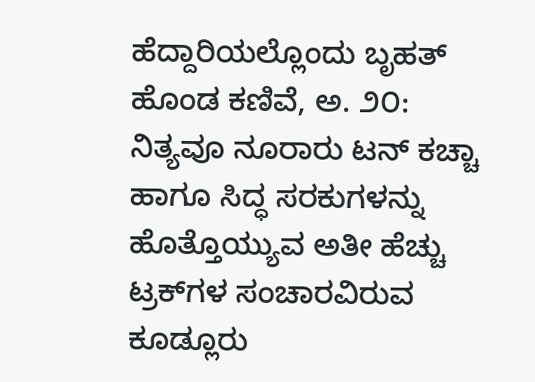ಹೆದ್ದಾರಿಯಲ್ಲೊಂದು ಬೃಹತ್ ಹೊಂಡ ಕಣಿವೆ, ಅ. ೨೦: ನಿತ್ಯವೂ ನೂರಾರು ಟನ್ ಕಚ್ಚಾ ಹಾಗೂ ಸಿದ್ಧ ಸರಕುಗಳನ್ನು ಹೊತ್ತೊಯ್ಯುವ ಅತೀ ಹೆಚ್ಚು ಟ್ರಕ್‌ಗಳ ಸಂಚಾರವಿರುವ ಕೂಡ್ಲೂರು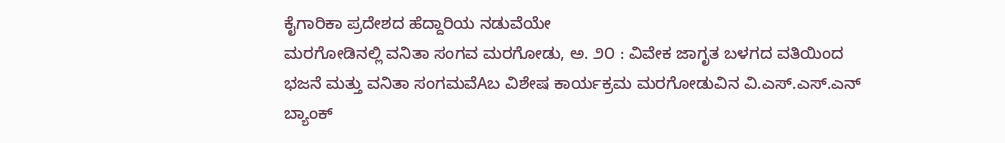ಕೈಗಾರಿಕಾ ಪ್ರದೇಶದ ಹೆದ್ದಾರಿಯ ನಡುವೆಯೇ
ಮರಗೋಡಿನಲ್ಲಿ ವನಿತಾ ಸಂಗವ ಮರಗೋಡು, ಅ. ೨೦ : ವಿವೇಕ ಜಾಗೃತ ಬಳಗದ ವತಿಯಿಂದ ಭಜನೆ ಮತ್ತು ವನಿತಾ ಸಂಗಮವೆAಬ ವಿಶೇಷ ಕಾರ್ಯಕ್ರಮ ಮರಗೋಡುವಿನ ವಿ.ಎಸ್.ಎಸ್.ಎನ್ ಬ್ಯಾಂಕ್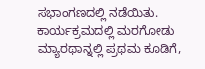ಸಭಾಂಗಣದಲ್ಲಿ ನಡೆಯಿತು. ಕಾರ್ಯಕ್ರಮದಲ್ಲಿ ಮರಗೋಡು
ಮ್ಯಾರಥಾನ್ನಲ್ಲಿ ಪ್ರಥಮ ಕೂಡಿಗೆ,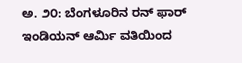ಅ. ೨೦: ಬೆಂಗಳೂರಿನ ರನ್ ಫಾರ್ ಇಂಡಿಯನ್ ಆರ್ಮಿ ವತಿಯಿಂದ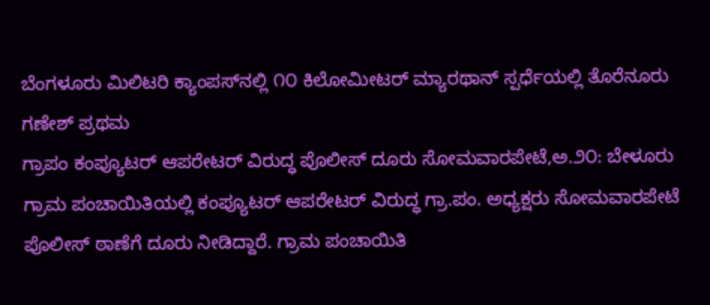ಬೆಂಗಳೂರು ಮಿಲಿಟರಿ ಕ್ಯಾಂಪಸ್‌ನಲ್ಲಿ ೧೦ ಕಿಲೋಮೀಟರ್ ಮ್ಯಾರಥಾನ್ ಸ್ಪರ್ಧೆಯಲ್ಲಿ ತೊರೆನೂರು ಗಣೇಶ್ ಪ್ರಥಮ
ಗ್ರಾಪಂ ಕಂಪ್ಯೂಟರ್ ಆಪರೇಟರ್ ವಿರುದ್ಧ ಪೊಲೀಸ್ ದೂರು ಸೋಮವಾರಪೇಟೆ,ಅ.೨೦: ಬೇಳೂರು ಗ್ರಾಮ ಪಂಚಾಯಿತಿಯಲ್ಲಿ ಕಂಪ್ಯೂಟರ್ ಆಪರೇಟರ್ ವಿರುದ್ಧ ಗ್ರಾ.ಪಂ. ಅಧ್ಯಕ್ಷರು ಸೋಮವಾರಪೇಟೆ ಪೊಲೀಸ್ ಠಾಣೆಗೆ ದೂರು ನೀಡಿದ್ದಾರೆ. ಗ್ರಾಮ ಪಂಚಾಯಿತಿ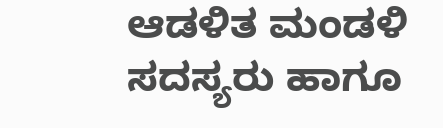ಆಡಳಿತ ಮಂಡಳಿ ಸದಸ್ಯರು ಹಾಗೂ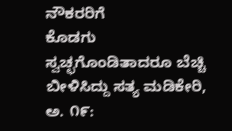ನೌಕರರಿಗೆ
ಕೊಡಗು ಸ್ವಚ್ಛಗೊಂಡಿತಾದರೂ ಬೆಚ್ಚಿ ಬೀಳಿಸಿದ್ದು ಸತ್ಯ ಮಡಿಕೇರಿ, ಅ. ೧೯: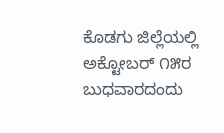ಕೊಡಗು ಜಿಲ್ಲೆಯಲ್ಲಿ ಅಕ್ಟೋಬರ್ ೧೫ರ ಬುಧವಾರದಂದು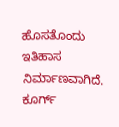ಹೊಸತೊಂದು ಇತಿಹಾಸ ನಿರ್ಮಾಣವಾಗಿದೆ. ಕೂರ್ಗ್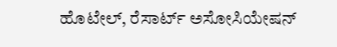ಹೊಟೇಲ್, ರೆಸಾರ್ಟ್ ಅಸೋಸಿಯೇಷನ್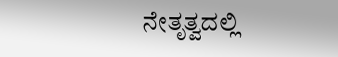ನೇತೃತ್ವದಲ್ಲಿ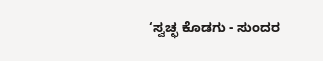‘ಸ್ವಚ್ಛ ಕೊಡಗು - ಸುಂದರ